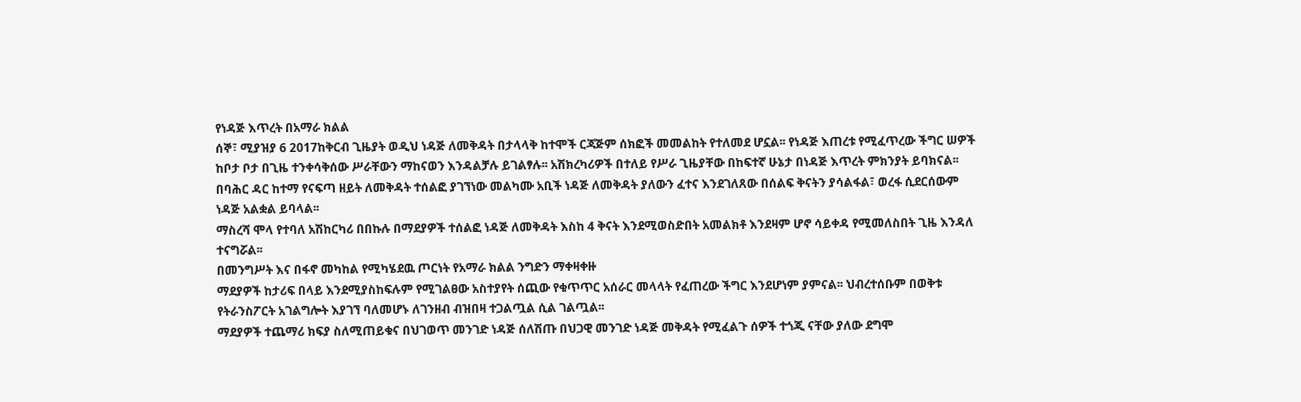የነዳጅ እጥረት በአማራ ክልል
ሰኞ፣ ሚያዝያ 6 2017ከቅርብ ጊዜያት ወዲህ ነዳጅ ለመቅዳት በታላላቅ ከተሞች ርጃጅም ሰክፎች መመልከት የተለመደ ሆኗል፡፡ የነዳጅ እጠረቱ የሚፈጥረው ችግር ሠዎች ከቦታ ቦታ በጊዜ ተንቀሳቅሰው ሥራቸውን ማከናወን እንዳልቻሉ ይገልፃሉ፡፡ አሽክረካሪዎች በተለይ የሥራ ጊዜያቸው በከፍተኛ ሁኔታ በነዳጅ እጥረት ምክንያት ይባክናል፡፡
በባሕር ዳር ከተማ የናፍጣ ዘይት ለመቅዳት ተሰልፎ ያገኘነው መልካሙ አቢች ነዳጅ ለመቅዳት ያለውን ፈተና እንደገለጸው በሰልፍ ቅናትን ያሳልፋል፣ ወረፋ ሲደርሰውም ነዳጅ አልቋል ይባላል፡፡
ማስረሻ ሞላ የተባለ አሽከርካሪ በበኩሉ በማደያዎች ተሰልፎ ነዳጅ ለመቅዳት እስከ 4 ቅናት እንደሚወስድበት አመልክቶ እንደዛም ሆኖ ሳይቀዳ የሚመለስበት ጊዜ እንዳለ ተናግሯል፡፡
በመንግሥት እና በፋኖ መካከል የሚካሄደዉ ጦርነት የአማራ ክልል ንግድን ማቀዛቀዙ
ማደያዎች ከታሪፍ በላይ እንደሚያስከፍሉም የሚገልፀው አስተያየት ሰጪው የቁጥጥር አሰራር መላላት የፈጠረው ችግር እንደሆነም ያምናል፡፡ ህብረተሰቡም በወቅቱ የትራንስፖርት አገልግሎት እያገኘ ባለመሆኑ ለገንዘብ ብዝበዛ ተጋልጧል ሲል ገልጧል፡፡
ማደያዎች ተጨማሪ ክፍያ ስለሚጠይቁና በህገወጥ መንገድ ነዳጅ ሰለሽጡ በህጋዊ መንገድ ነዳጅ መቅዳት የሚፈልጉ ሰዎች ተጎጂ ናቸው ያለው ደግሞ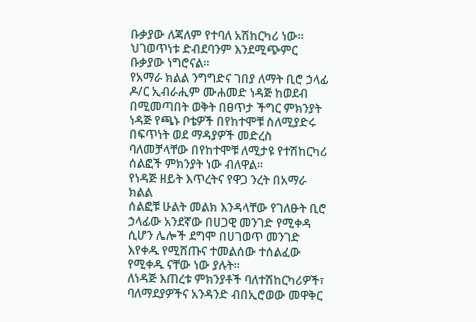ቡቃያው ለጃለም የተባለ አሽከርካሪ ነው፡፡ ህገወጥነቱ ድብደባንም እንደሚጭምር ቡቃያው ነግሮናል፡፡
የአማራ ክልል ንግግድና ገበያ ለማት ቢሮ ኃላፊ ዶ/ር ኢብራሒም ሙሐመድ ነዳጅ ከወደብ በሚመጣበት ወቅት በፀጥታ ችግር ምክንያት ነዳጅ የጫኑ ቦቴዎች በየከተሞቹ ስለሚያድሩ በፍጥነት ወደ ማዳያዎች መድረስ ባለመቻላቸው በየከተሞቹ ለሚታዩ የተሽከርካሪ ሰልፎች ምክንያት ነው ብለዋል፡፡
የነዳጅ ዘይት እጥረትና የዋጋ ንረት በአማራ ክልል
ሰልፎቹ ሁልት መልክ እንዳላቸው የገለፁት ቢሮ ኃላፊው አንደኛው በሀጋዊ መንገድ የሚቀዳ ሲሆን ሌሎች ደግሞ በሀገወጥ መንገድ እየቀዱ የሚሸጡና ተመልሰው ተሰልፈው የሚቀዱ ናቸው ነው ያሉት፡፡
ለነዳጅ እጠረቱ ምክንያቶች ባለተሽከርካሪዎች፣ ባለማደያዎችና አንዳንድ ብበኢሮወው መዋቅር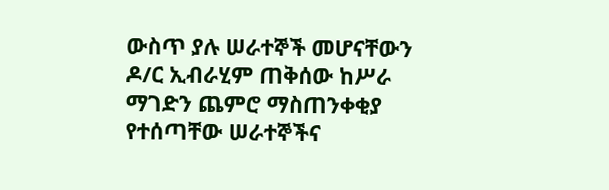ውስጥ ያሉ ሠራተኞች መሆናቸውን ዶ/ር ኢብራሂም ጠቅሰው ከሥራ ማገድን ጨምሮ ማስጠንቀቂያ የተሰጣቸው ሠራተኞችና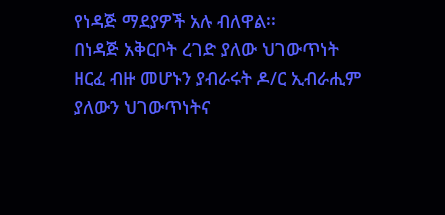የነዳጅ ማደያዎች አሉ ብለዋል፡፡
በነዳጅ አቅርቦት ረገድ ያለው ህገውጥነት ዘርፈ ብዙ መሆኑን ያብራሩት ዶ/ር ኢብራሒም ያለውን ህገውጥነትና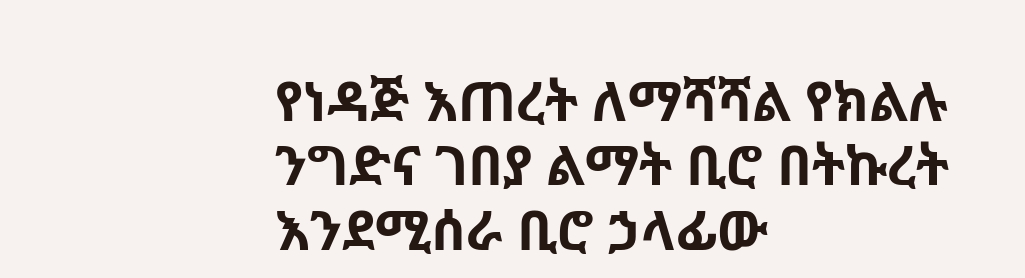የነዳጅ እጠረት ለማሻሻል የክልሉ ንግድና ገበያ ልማት ቢሮ በትኩረት እንደሚሰራ ቢሮ ኃላፊው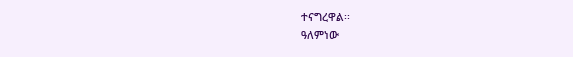ተናግረዋል፡፡
ዓለምነው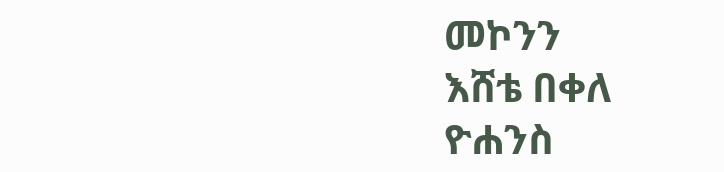መኮንን
እሸቴ በቀለ
ዮሐንስ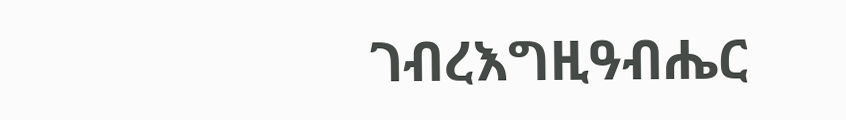ገብረእግዚዓብሔር